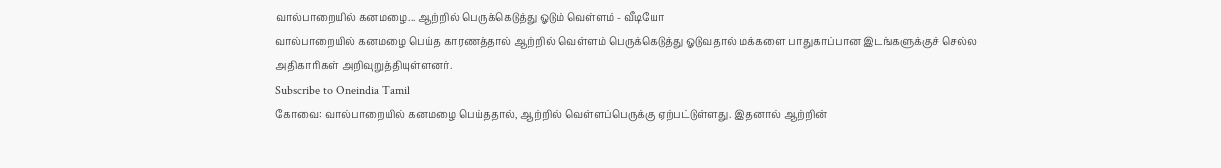வால்பாறையில் கனமழை... ஆற்றில் பெருக்கெடுத்து ஓடும் வெள்ளம் - வீடியோ
வால்பாறையில் கனமழை பெய்த காரணத்தால் ஆற்றில் வெள்ளம் பெருக்கெடுத்து ஓடுவதால் மக்களை பாதுகாப்பான இடங்களுக்குச் செல்ல அதிகாரிகள் அறிவுறுத்தியுள்ளனர்.
Subscribe to Oneindia Tamil
கோவை: வால்பாறையில் கனமழை பெய்ததால், ஆற்றில் வெள்ளப்பெருக்கு ஏற்பட்டுள்ளது. இதனால் ஆற்றின்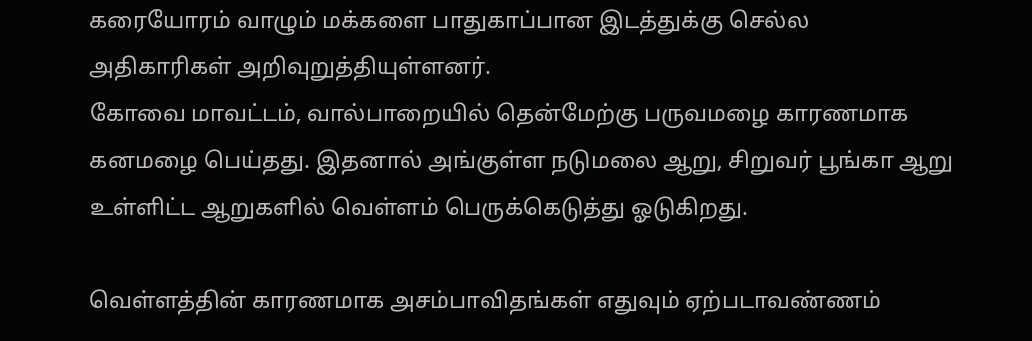கரையோரம் வாழும் மக்களை பாதுகாப்பான இடத்துக்கு செல்ல அதிகாரிகள் அறிவுறுத்தியுள்ளனர்.
கோவை மாவட்டம், வால்பாறையில் தென்மேற்கு பருவமழை காரணமாக கனமழை பெய்தது. இதனால் அங்குள்ள நடுமலை ஆறு, சிறுவர் பூங்கா ஆறு உள்ளிட்ட ஆறுகளில் வெள்ளம் பெருக்கெடுத்து ஓடுகிறது.

வெள்ளத்தின் காரணமாக அசம்பாவிதங்கள் எதுவும் ஏற்படாவண்ணம்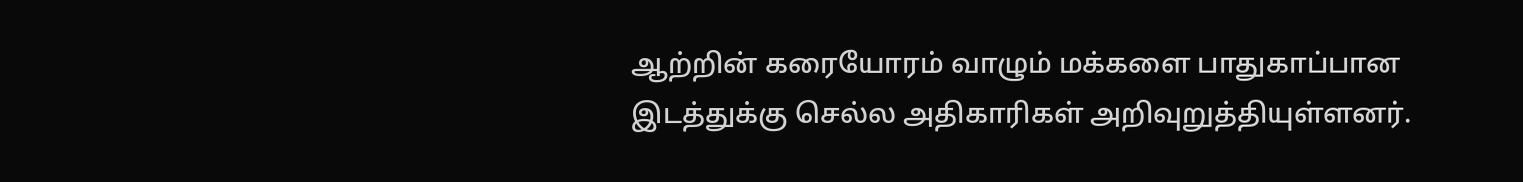ஆற்றின் கரையோரம் வாழும் மக்களை பாதுகாப்பான இடத்துக்கு செல்ல அதிகாரிகள் அறிவுறுத்தியுள்ளனர்.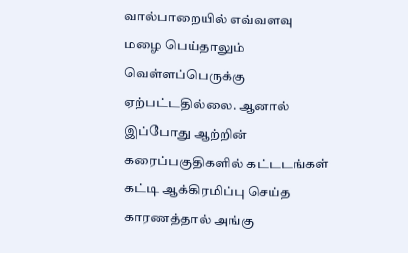வால்பாறையில் எவ்வளவு மழை பெய்தாலும் வெள்ளப்பெருக்கு ஏற்பட்டதில்லை. ஆனால் இப்போது ஆற்றின் கரைப்பகுதிகளில் கட்டடங்கள் கட்டி ஆக்கிரமிப்பு செய்த காரணத்தால் அங்கு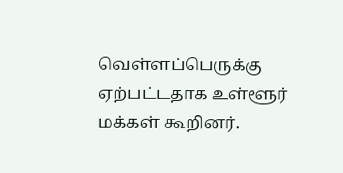வெள்ளப்பெருக்கு ஏற்பட்டதாக உள்ளூர் மக்கள் கூறினர்.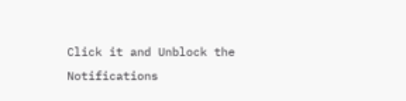Click it and Unblock the Notifications